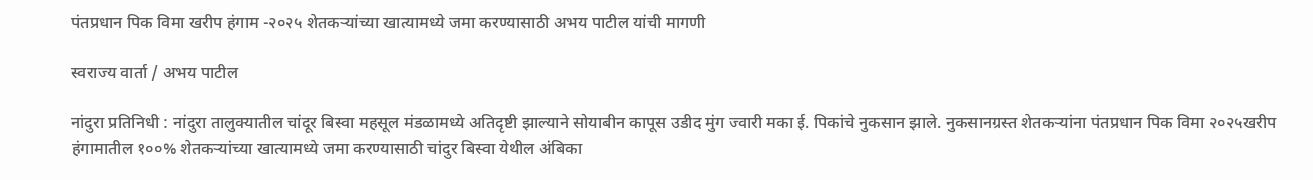पंतप्रधान पिक विमा खरीप हंगाम -२०२५ शेतकऱ्यांच्या खात्यामध्ये जमा करण्यासाठी अभय पाटील यांची मागणी

स्वराज्य वार्ता / अभय पाटील

नांदुरा प्रतिनिधी : नांदुरा तालुक्यातील चांदूर बिस्वा महसूल मंडळामध्ये अतिदृष्टी झाल्याने सोयाबीन कापूस उडीद मुंग ज्वारी मका ई. पिकांचे नुकसान झाले. नुकसानग्रस्त शेतकऱ्यांना पंतप्रधान पिक विमा २०२५खरीप हंगामातील १००% शेतकऱ्यांच्या खात्यामध्ये जमा करण्यासाठी चांदुर बिस्वा येथील अंबिका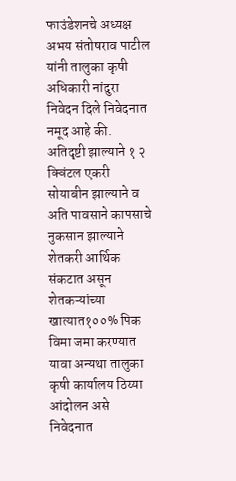फाउंडेशनचे अध्यक्ष अभय संतोषराव पाटील यांनी तालुका कृषी अधिकारी नांदुरा निवेदन दिले निवेदनात नमूद आहे की. अतिदृष्टी झाल्याने १ २ क्विंटल एकरी सोयाबीन झाल्याने व अति पावसाने कापसाचे नुकसान झाल्याने शेतकरी आर्थिक संकटात असून शेतकऱ्यांच्या खात्यात१००% पिक विमा जमा करण्यात यावा अन्यथा तालुका कृषी कार्यालय ठिय्या आंदोलन असे निवेदनात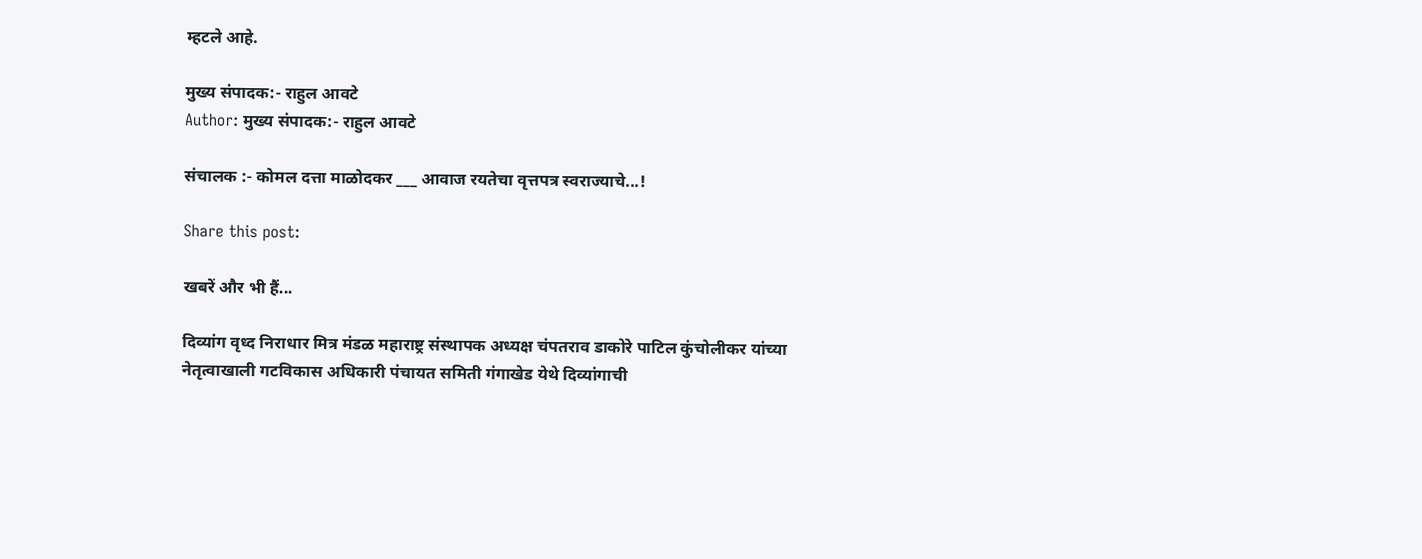म्हटले आहे.

मुख्य संपादक:- राहुल आवटे
Author: मुख्य संपादक:- राहुल आवटे

संचालक :- कोमल दत्ता माळोदकर ___ आवाज रयतेचा वृत्तपत्र स्वराज्याचे...!

Share this post:

खबरें और भी हैं...

दिव्यांग वृध्द निराधार मित्र मंडळ महाराष्ट्र संस्थापक अध्यक्ष चंपतराव डाकोरे पाटिल कुंचोलीकर यांच्या नेतृत्वाखाली गटविकास अधिकारी पंचायत समिती गंगाखेड येथे दिव्यांगाची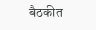बैठकीत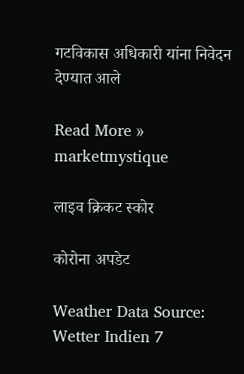गटविकास अधिकारी यांना निवेदन देण्यात आले

Read More »
marketmystique

लाइव क्रिकट स्कोर

कोरोना अपडेट

Weather Data Source: Wetter Indien 7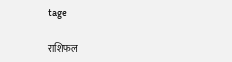tage

राशिफल